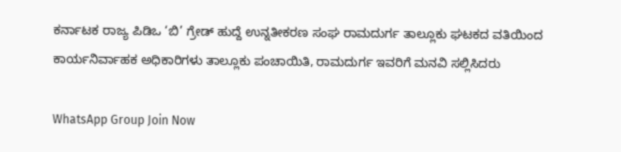ಕರ್ನಾಟಕ ರಾಜ್ಯ ಪಿಡಿಒ ‘ಬಿ’ ಗ್ರೇಡ್ ಹುದ್ದೆ ಉನ್ನತೀಕರಣ ಸಂಘ ರಾಮದುರ್ಗ ತಾಲ್ಲೂಕು ಘಟಕದ ವತಿಯಿಂದ ಕಾರ್ಯನಿರ್ವಾಹಕ ಅಧಿಕಾರಿಗಳು ತಾಲ್ಲೂಕು ಪಂಚಾಯಿತಿ, ರಾಮದುರ್ಗ ಇವರಿಗೆ ಮನವಿ ಸಲ್ಲಿಸಿದರು

WhatsApp Group Join Now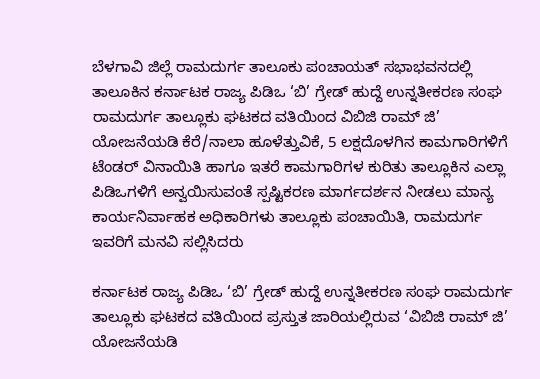ಬೆಳಗಾವಿ ಜಿಲ್ಲೆ ರಾಮದುರ್ಗ ತಾಲೂಕು ಪಂಚಾಯತ್ ಸಭಾಭವನದಲ್ಲಿ ತಾಲೂಕಿನ ಕರ್ನಾಟಕ ರಾಜ್ಯ ಪಿಡಿಒ ‘ಬಿ’ ಗ್ರೇಡ್ ಹುದ್ದೆ ಉನ್ನತೀಕರಣ ಸಂಘ ರಾಮದುರ್ಗ ತಾಲ್ಲೂಕು ಘಟಕದ ವತಿಯಿಂದ ವಿಬಿಜಿ ರಾಮ್ ಜಿ’ ಯೋಜನೆಯಡಿ ಕೆರೆ/ನಾಲಾ ಹೂಳೆತ್ತುವಿಕೆ, 5 ಲಕ್ಷದೊಳಗಿನ ಕಾಮಗಾರಿಗಳಿಗೆ ಟೆಂಡರ್ ವಿನಾಯಿತಿ ಹಾಗೂ ಇತರೆ ಕಾಮಗಾರಿಗಳ ಕುರಿತು ತಾಲ್ಲೂಕಿನ ಎಲ್ಲಾ ಪಿಡಿಒಗಳಿಗೆ ಅನ್ವಯಿಸುವಂತೆ ಸ್ಪಷ್ಟಿಕರಣ ಮಾರ್ಗದರ್ಶನ ನೀಡಲು ಮಾನ್ಯ ಕಾರ್ಯನಿರ್ವಾಹಕ ಅಧಿಕಾರಿಗಳು ತಾಲ್ಲೂಕು ಪಂಚಾಯಿತಿ, ರಾಮದುರ್ಗ ಇವರಿಗೆ ಮನವಿ ಸಲ್ಲಿಸಿದರು

ಕರ್ನಾಟಕ ರಾಜ್ಯ ಪಿಡಿಒ ‘ಬಿ’ ಗ್ರೇಡ್ ಹುದ್ದೆ ಉನ್ನತೀಕರಣ ಸಂಘ ರಾಮದುರ್ಗ ತಾಲ್ಲೂಕು ಘಟಕದ ವತಿಯಿಂದ ಪ್ರಸ್ತುತ ಜಾರಿಯಲ್ಲಿರುವ ‘ವಿಬಿಜಿ ರಾಮ್ ಜಿ’ ಯೋಜನೆಯಡಿ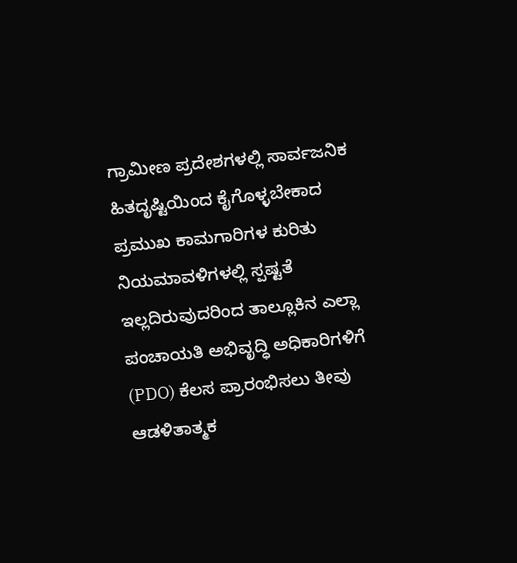ಗ್ರಾಮೀಣ ಪ್ರದೇಶಗಳಲ್ಲಿ ಸಾರ್ವಜನಿಕ ಹಿತದೃಷ್ಟಿಯಿಂದ ಕೈಗೊಳ್ಳಬೇಕಾದ ಪ್ರಮುಖ ಕಾಮಗಾರಿಗಳ ಕುರಿತು ನಿಯಮಾವಳಿಗಳಲ್ಲಿ ಸ್ಪಷ್ಟತೆ ಇಲ್ಲದಿರುವುದರಿಂದ ತಾಲ್ಲೂಕಿನ ಎಲ್ಲಾ ಪಂಚಾಯತಿ ಅಭಿವೃದ್ಧಿ ಅಧಿಕಾರಿಗಳಿಗೆ (PDO) ಕೆಲಸ ಪ್ರಾರಂಭಿಸಲು ತೀವು ಆಡಳಿತಾತ್ಮಕ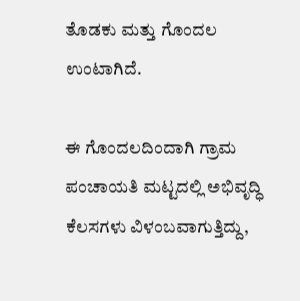ತೊಡಕು ಮತ್ತು ಗೊಂದಲ ಉಂಟಾಗಿದೆ.

ಈ ಗೊಂದಲದಿಂದಾಗಿ ಗ್ರಾಮ ಪಂಚಾಯತಿ ಮಟ್ಟದಲ್ಲಿ ಅಭಿವೃದ್ಧಿ ಕೆಲಸಗಳು ವಿಳಂಬವಾಗುತ್ತಿದ್ದು,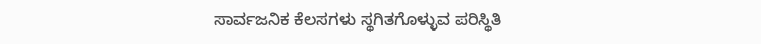ಸಾರ್ವಜನಿಕ ಕೆಲಸಗಳು ಸ್ಥಗಿತಗೊಳ್ಳುವ ಪರಿಸ್ಥಿತಿ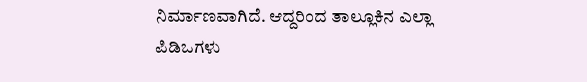ನಿರ್ಮಾಣವಾಗಿದೆ. ಆದ್ದರಿಂದ ತಾಲ್ಲೂಕಿನ ಎಲ್ಲಾ ಪಿಡಿಒಗಳು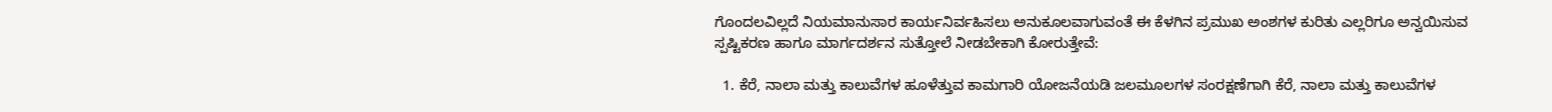ಗೊಂದಲವಿಲ್ಲದೆ ನಿಯಮಾನುಸಾರ ಕಾರ್ಯನಿರ್ವಹಿಸಲು ಅನುಕೂಲವಾಗುವಂತೆ ಈ ಕೆಳಗಿನ ಪ್ರಮುಖ ಅಂಶಗಳ ಕುರಿತು ಎಲ್ಲರಿಗೂ ಅನ್ವಯಿಸುವ ಸ್ಪಷ್ಟಿಕರಣ ಹಾಗೂ ಮಾರ್ಗದರ್ಶನ ಸುತ್ತೋಲೆ ನೀಡಬೇಕಾಗಿ ಕೋರುತ್ತೇವೆ:

  1. ಕೆರೆ, ನಾಲಾ ಮತ್ತು ಕಾಲುವೆಗಳ ಹೂಳೆತ್ತುವ ಕಾಮಗಾರಿ ಯೋಜನೆಯಡಿ ಜಲಮೂಲಗಳ ಸಂರಕ್ಷಣೆಗಾಗಿ ಕೆರೆ, ನಾಲಾ ಮತ್ತು ಕಾಲುವೆಗಳ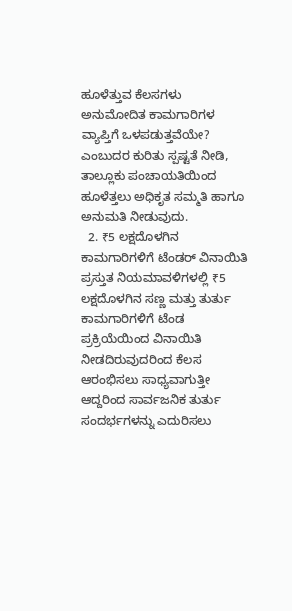ಹೂಳೆತ್ತುವ ಕೆಲಸಗಳು ಅನುಮೋದಿತ ಕಾಮಗಾರಿಗಳ ವ್ಯಾಪ್ತಿಗೆ ಒಳಪಡುತ್ತವೆಯೇ? ಎಂಬುದರ ಕುರಿತು ಸ್ಪಷ್ಟತೆ ನೀಡಿ, ತಾಲ್ಲೂಕು ಪಂಚಾಯತಿಯಿಂದ ಹೂಳೆತ್ತಲು ಅಧಿಕೃತ ಸಮ್ಮತಿ ಹಾಗೂ ಅನುಮತಿ ನೀಡುವುದು.
  2. ₹5 ಲಕ್ಷದೊಳಗಿನ ಕಾಮಗಾರಿಗಳಿಗೆ ಟೆಂಡರ್ ವಿನಾಯಿತಿ ಪ್ರಸ್ತುತ ನಿಯಮಾವಳಿಗಳಲ್ಲಿ ₹5 ಲಕ್ಷದೊಳಗಿನ ಸಣ್ಣ ಮತ್ತು ತುರ್ತು ಕಾಮಗಾರಿಗಳಿಗೆ ಟೆಂಡ ಪ್ರಕ್ರಿಯೆಯಿಂದ ವಿನಾಯಿತಿ ನೀಡದಿರುವುದರಿಂದ ಕೆಲಸ ಆರಂಭಿಸಲು ಸಾಧ್ಯವಾಗುತ್ತೀ ಆದ್ದರಿಂದ ಸಾರ್ವಜನಿಕ ತುರ್ತು ಸಂದರ್ಭಗಳನ್ನು ಎದುರಿಸಲು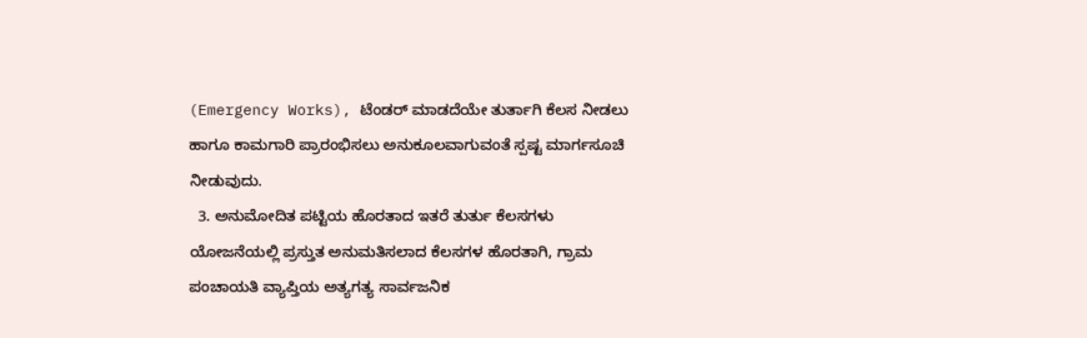(Emergency Works), ಟೆಂಡರ್ ಮಾಡದೆಯೇ ತುರ್ತಾಗಿ ಕೆಲಸ ನೀಡಲು ಹಾಗೂ ಕಾಮಗಾರಿ ಪ್ರಾರಂಭಿಸಲು ಅನುಕೂಲವಾಗುವಂತೆ ಸ್ಪಷ್ಟ ಮಾರ್ಗಸೂಚಿ ನೀಡುವುದು.
  3. ಅನುಮೋದಿತ ಪಟ್ಟಿಯ ಹೊರತಾದ ಇತರೆ ತುರ್ತು ಕೆಲಸಗಳು ಯೋಜನೆಯಲ್ಲಿ ಪ್ರಸ್ತುತ ಅನುಮತಿಸಲಾದ ಕೆಲಸಗಳ ಹೊರತಾಗಿ, ಗ್ರಾಮ ಪಂಚಾಯತಿ ವ್ಯಾಪ್ತಿಯ ಅತ್ಯಗತ್ಯ ಸಾರ್ವಜನಿಕ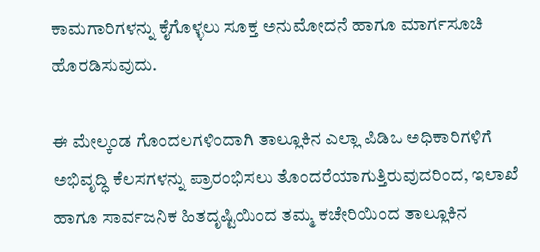ಕಾಮಗಾರಿಗಳನ್ನು ಕೈಗೊಳ್ಳಲು ಸೂಕ್ತ ಅನುಮೋದನೆ ಹಾಗೂ ಮಾರ್ಗಸೂಚಿ ಹೊರಡಿಸುವುದು.

ಈ ಮೇಲ್ಕಂಡ ಗೊಂದಲಗಳಿಂದಾಗಿ ತಾಲ್ಲೂಕಿನ ಎಲ್ಲಾ ಪಿಡಿಒ ಅಧಿಕಾರಿಗಳಿಗೆ ಅಭಿವೃದ್ಧಿ ಕೆಲಸಗಳನ್ನು ಪ್ರಾರಂಭಿಸಲು ತೊಂದರೆಯಾಗುತ್ತಿರುವುದರಿಂದ, ಇಲಾಖೆ ಹಾಗೂ ಸಾರ್ವಜನಿಕ ಹಿತದೃಷ್ಟಿಯಿಂದ ತಮ್ಮ ಕಚೇರಿಯಿಂದ ತಾಲ್ಲೂಕಿನ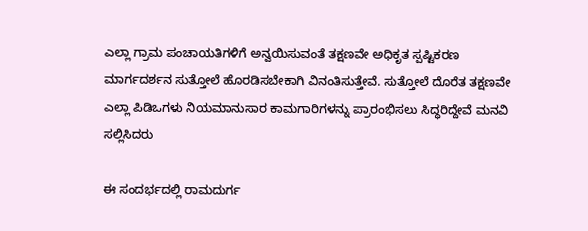ಎಲ್ಲಾ ಗ್ರಾಮ ಪಂಚಾಯತಿಗಳಿಗೆ ಅನ್ವಯಿಸುವಂತೆ ತಕ್ಷಣವೇ ಅಧಿಕೃತ ಸ್ಪಷ್ಟಿಕರಣ ಮಾರ್ಗದರ್ಶನ ಸುತ್ತೋಲೆ ಹೊರಡಿಸಬೇಕಾಗಿ ವಿನಂತಿಸುತ್ತೇವೆ. ಸುತ್ತೋಲೆ ದೊರೆತ ತಕ್ಷಣವೇ ಎಲ್ಲಾ ಪಿಡಿಒಗಳು ನಿಯಮಾನುಸಾರ ಕಾಮಗಾರಿಗಳನ್ನು ಪ್ರಾರಂಭಿಸಲು ಸಿದ್ಧರಿದ್ದೇವೆ ಮನವಿ ಸಲ್ಲಿಸಿದರು

ಈ ಸಂದರ್ಭದಲ್ಲಿ ರಾಮದುರ್ಗ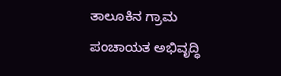ತಾಲೂಕಿನ ಗ್ರಾಮ ಪಂಚಾಯತ ಅಭಿವೃದ್ಧಿ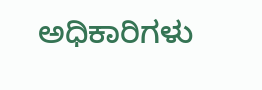ಅಧಿಕಾರಿಗಳು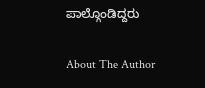ಪಾಲ್ಗೊಂಡಿದ್ದರು

About The Author